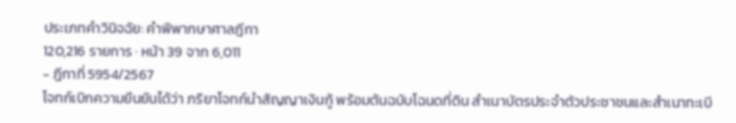ประเภทคำวินิจฉัย: คำพิพากษาศาลฎีกา
120,216 รายการ · หน้า 39 จาก 6,011
- ฎีกาที่ 5954/2567
โจทก์เบิกความยืนยันได้ว่า ภริยาโจทก์นำสัญญาเงินกู้ พร้อมต้นฉบับโฉนดที่ดิน สำเนาบัตรประจำตัวประชาชนและสำเนาทะเบี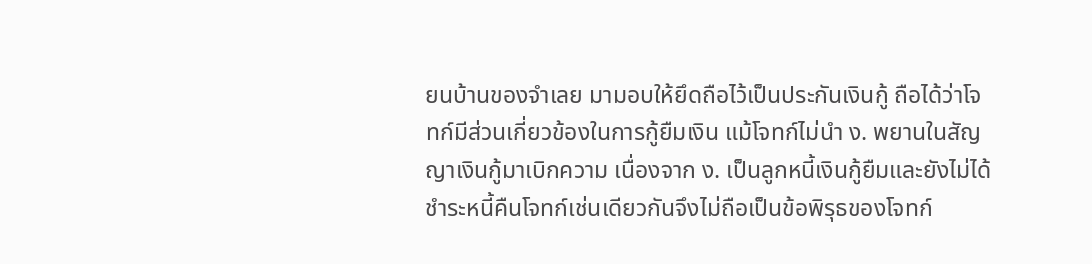ยนบ้านของจำเลย มามอบให้ยึดถือไว้เป็นประกันเงินกู้ ถือได้ว่าโจทก์มีส่วนเกี่ยวข้องในการกู้ยืมเงิน แม้โจทก์ไม่นำ ง. พยานในสัญญาเงินกู้มาเบิกความ เนื่องจาก ง. เป็นลูกหนี้เงินกู้ยืมและยังไม่ได้ชำระหนี้คืนโจทก์เช่นเดียวกันจึงไม่ถือเป็นข้อพิรุธของโจทก์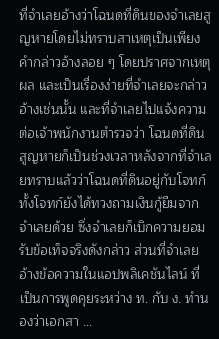ที่จำเลยอ้างว่าโฉนดที่ดินของจำเลยสูญหายโดยไม่ทราบสาเหตุเป็นเพียงคำกล่าวอ้างลอย ๆ โดยปราศจากเหตุผล และเป็นเรื่องง่ายที่จำเลยจะกล่าวอ้างเช่นนั้น และที่จำเลยไปแจ้งความต่อเจ้าพนักงานตำรวจว่า โฉนดที่ดินสูญหายก็เป็นช่วงเวลาหลังจากที่จำเลยทราบแล้วว่าโฉนดที่ดินอยู่กับโจทก์ ทั้งโจทก์ยังได้ทวงถามเงินกู้ยืมจากจำเลยด้วย ซึ่งจำเลยก็เบิกความยอมรับข้อเท็จจริงดังกล่าว ส่วนที่จำเลยอ้างข้อความในแอปพลิเคชันไลน์ ที่เป็นการพูดคุยระหว่าง ท. กับ ง. ทำนองว่าเอกสา …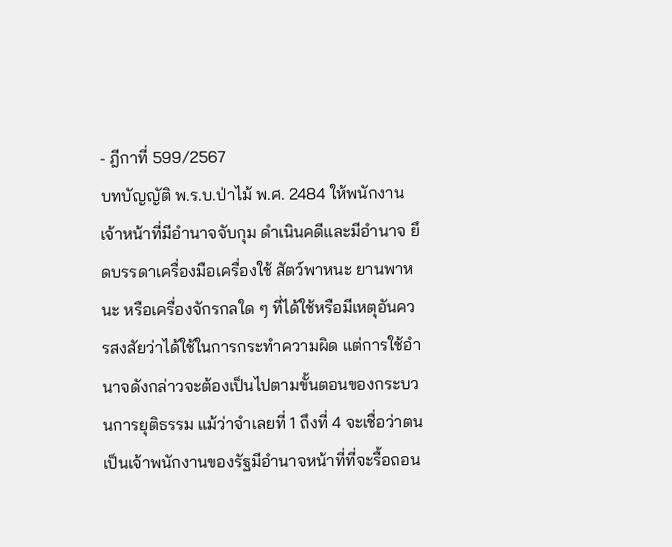- ฎีกาที่ 599/2567
บทบัญญัติ พ.ร.บ.ป่าไม้ พ.ศ. 2484 ให้พนักงานเจ้าหน้าที่มีอำนาจจับกุม ดำเนินคดีและมีอำนาจ ยึดบรรดาเครื่องมือเครื่องใช้ สัตว์พาหนะ ยานพาหนะ หรือเครื่องจักรกลใด ๆ ที่ได้ใช้หรือมีเหตุอันควรสงสัยว่าได้ใช้ในการกระทำความผิด แต่การใช้อำนาจดังกล่าวจะต้องเป็นไปตามขั้นตอนของกระบวนการยุติธรรม แม้ว่าจำเลยที่ 1 ถึงที่ 4 จะเชื่อว่าตนเป็นเจ้าพนักงานของรัฐมีอำนาจหน้าที่ที่จะรื้อถอน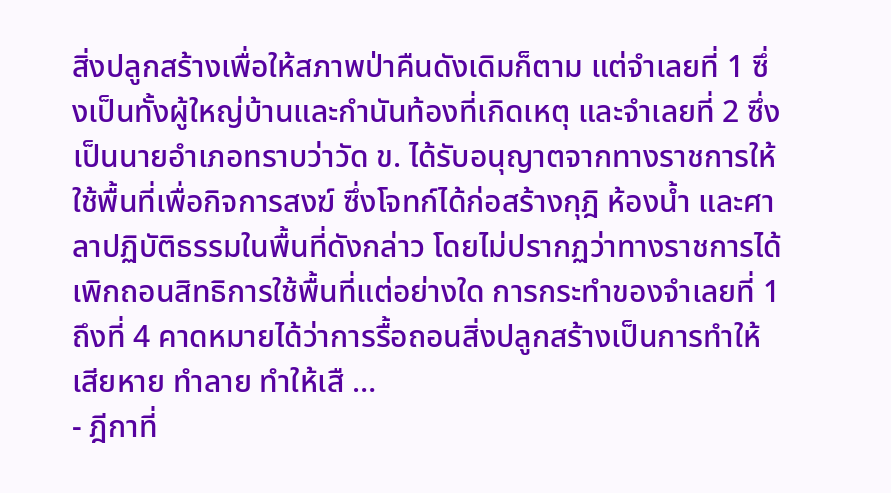สิ่งปลูกสร้างเพื่อให้สภาพป่าคืนดังเดิมก็ตาม แต่จำเลยที่ 1 ซึ่งเป็นทั้งผู้ใหญ่บ้านและกำนันท้องที่เกิดเหตุ และจำเลยที่ 2 ซึ่งเป็นนายอำเภอทราบว่าวัด ข. ได้รับอนุญาตจากทางราชการให้ใช้พื้นที่เพื่อกิจการสงฆ์ ซึ่งโจทก์ได้ก่อสร้างกุฎิ ห้องน้ำ และศาลาปฏิบัติธรรมในพื้นที่ดังกล่าว โดยไม่ปรากฏว่าทางราชการได้เพิกถอนสิทธิการใช้พื้นที่แต่อย่างใด การกระทำของจำเลยที่ 1 ถึงที่ 4 คาดหมายได้ว่าการรื้อถอนสิ่งปลูกสร้างเป็นการทำให้เสียหาย ทำลาย ทำให้เสื …
- ฎีกาที่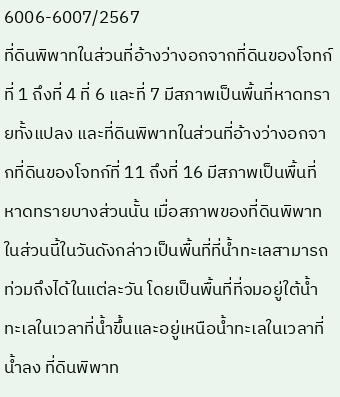6006-6007/2567
ที่ดินพิพาทในส่วนที่อ้างว่างอกจากที่ดินของโจทก์ที่ 1 ถึงที่ 4 ที่ 6 และที่ 7 มีสภาพเป็นพื้นที่หาดทรายทั้งแปลง และที่ดินพิพาทในส่วนที่อ้างว่างอกจากที่ดินของโจทก์ที่ 11 ถึงที่ 16 มีสภาพเป็นพื้นที่หาดทรายบางส่วนนั้น เมื่อสภาพของที่ดินพิพาทในส่วนนี้ในวันดังกล่าวเป็นพื้นที่ที่น้ำทะเลสามารถท่วมถึงได้ในแต่ละวัน โดยเป็นพื้นที่ที่จมอยู่ใต้น้ำทะเลในเวลาที่น้ำขึ้นและอยู่เหนือน้ำทะเลในเวลาที่น้ำลง ที่ดินพิพาท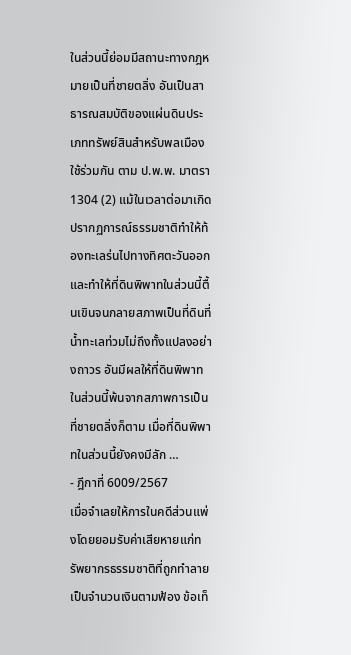ในส่วนนี้ย่อมมีสถานะทางกฎหมายเป็นที่ชายตลิ่ง อันเป็นสาธารณสมบัติของแผ่นดินประเภททรัพย์สินสำหรับพลเมืองใช้ร่วมกัน ตาม ป.พ.พ. มาตรา 1304 (2) แม้ในเวลาต่อมาเกิดปรากฏการณ์ธรรมชาติทำให้ท้องทะเลร่นไปทางทิศตะวันออกและทำให้ที่ดินพิพาทในส่วนนี้ตื้นเขินจนกลายสภาพเป็นที่ดินที่น้ำทะเลท่วมไม่ถึงทั้งแปลงอย่างถาวร อันมีผลให้ที่ดินพิพาทในส่วนนี้พ้นจากสภาพการเป็นที่ชายตลิ่งก็ตาม เมื่อที่ดินพิพาทในส่วนนี้ยังคงมีลัก …
- ฎีกาที่ 6009/2567
เมื่อจำเลยให้การในคดีส่วนแพ่งโดยยอมรับค่าเสียหายแก่ทรัพยากรธรรมชาติที่ถูกทำลายเป็นจำนวนเงินตามฟ้อง ข้อเท็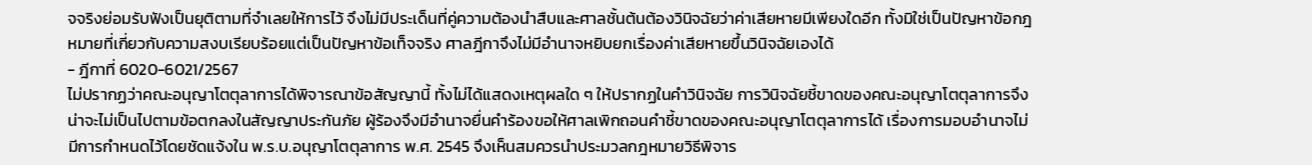จจริงย่อมรับฟังเป็นยุติตามที่จำเลยให้การไว้ จึงไม่มีประเด็นที่คู่ความต้องนำสืบและศาลชั้นต้นต้องวินิจฉัยว่าค่าเสียหายมีเพียงใดอีก ทั้งมิใช่เป็นปัญหาข้อกฎหมายที่เกี่ยวกับความสงบเรียบร้อยแต่เป็นปัญหาข้อเท็จจริง ศาลฎีกาจึงไม่มีอำนาจหยิบยกเรื่องค่าเสียหายขึ้นวินิจฉัยเองได้
- ฎีกาที่ 6020-6021/2567
ไม่ปรากฏว่าคณะอนุญาโตตุลาการได้พิจารณาข้อสัญญานี้ ทั้งไม่ได้แสดงเหตุผลใด ๆ ให้ปรากฏในคำวินิจฉัย การวินิจฉัยชี้ขาดของคณะอนุญาโตตุลาการจึงน่าจะไม่เป็นไปตามข้อตกลงในสัญญาประกันภัย ผู้ร้องจึงมีอำนาจยื่นคำร้องขอให้ศาลเพิกถอนคำชี้ขาดของคณะอนุญาโตตุลาการได้ เรื่องการมอบอำนาจไม่มีการกำหนดไว้โดยชัดแจ้งใน พ.ร.บ.อนุญาโตตุลาการ พ.ศ. 2545 จึงเห็นสมควรนำประมวลกฎหมายวิธีพิจาร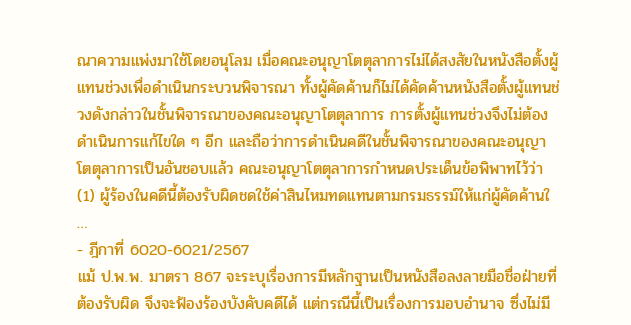ณาความแพ่งมาใช้โดยอนุโลม เมื่อคณะอนุญาโตตุลาการไม่ได้สงสัยในหนังสือตั้งผู้แทนช่วงเพื่อดำเนินกระบวนพิจารณา ทั้งผู้คัดค้านก็ไม่ได้คัดค้านหนังสือตั้งผู้แทนช่วงดังกล่าวในชั้นพิจารณาของคณะอนุญาโตตุลาการ การตั้งผู้แทนช่วงจึงไม่ต้องดำเนินการแก้ไขใด ๆ อีก และถือว่าการดำเนินคดีในชั้นพิจารณาของคณะอนุญาโตตุลาการเป็นอันชอบแล้ว คณะอนุญาโตตุลาการกำหนดประเด็นข้อพิพาทไว้ว่า (1) ผู้ร้องในคดีนี้ต้องรับผิดชดใช้ค่าสินไหมทดแทนตามกรมธรรม์ให้แก่ผู้คัดค้านใ …
- ฎีกาที่ 6020-6021/2567
แม้ ป.พ.พ. มาตรา 867 จะระบุเรื่องการมีหลักฐานเป็นหนังสือลงลายมือชื่อฝ่ายที่ต้องรับผิด จึงจะฟ้องร้องบังคับคดีได้ แต่กรณีนี้เป็นเรื่องการมอบอำนาจ ซึ่งไม่มี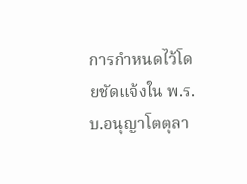การกำหนดไว้โดยชัดแจ้งใน พ.ร.บ.อนุญาโตตุลา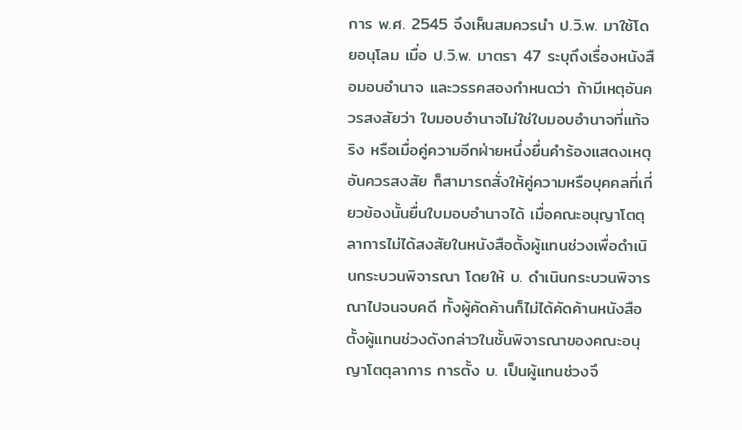การ พ.ศ. 2545 จึงเห็นสมควรนำ ป.วิ.พ. มาใช้โดยอนุโลม เมื่อ ป.วิ.พ. มาตรา 47 ระบุถึงเรื่องหนังสือมอบอำนาจ และวรรคสองกำหนดว่า ถ้ามีเหตุอันควรสงสัยว่า ใบมอบอำนาจไม่ใช่ใบมอบอำนาจที่แท้จริง หรือเมื่อคู่ความอีกฝ่ายหนึ่งยื่นคำร้องแสดงเหตุอันควรสงสัย ก็สามารถสั่งให้คู่ความหรือบุคคลที่เกี่ยวข้องนั้นยื่นใบมอบอำนาจได้ เมื่อคณะอนุญาโตตุลาการไม่ได้สงสัยในหนังสือตั้งผู้แทนช่วงเพื่อดำเนินกระบวนพิจารณา โดยให้ บ. ดำเนินกระบวนพิจารณาไปจนจบคดี ทั้งผู้คัดค้านก็ไม่ได้คัดค้านหนังสือตั้งผู้แทนช่วงดังกล่าวในชั้นพิจารณาของคณะอนุญาโตตุลาการ การตั้ง บ. เป็นผู้แทนช่วงจึ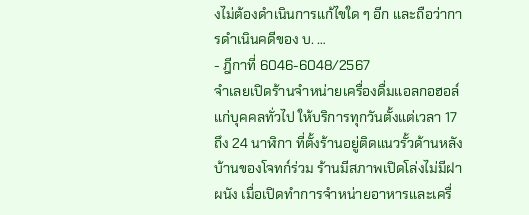งไม่ต้องดำเนินการแก้ไขใด ๆ อีก และถือว่าการดำเนินคดีของ บ. …
- ฎีกาที่ 6046-6048/2567
จำเลยเปิดร้านจำหน่ายเครื่องดื่มแอลกอฮอล์แก่บุคคลทั่วไป ให้บริการทุกวันตั้งแต่เวลา 17 ถึง 24 นาฬิกา ที่ตั้งร้านอยู่ติดแนวรั้วด้านหลังบ้านของโจทก์ร่วม ร้านมีสภาพเปิดโล่งไม่มีฝาผนัง เมื่อเปิดทำการจำหน่ายอาหารและเครื่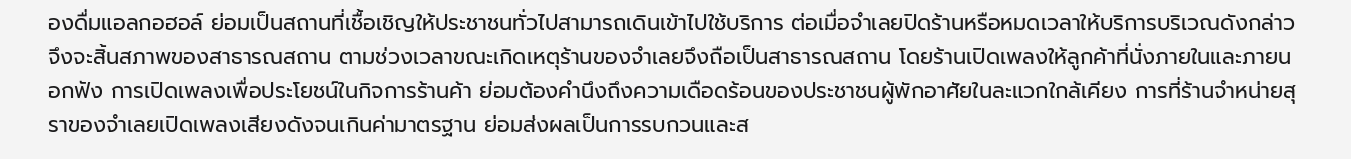องดื่มแอลกอฮอล์ ย่อมเป็นสถานที่เชื้อเชิญให้ประชาชนทั่วไปสามารถเดินเข้าไปใช้บริการ ต่อเมื่อจำเลยปิดร้านหรือหมดเวลาให้บริการบริเวณดังกล่าวจึงจะสิ้นสภาพของสาธารณสถาน ตามช่วงเวลาขณะเกิดเหตุร้านของจำเลยจึงถือเป็นสาธารณสถาน โดยร้านเปิดเพลงให้ลูกค้าที่นั่งภายในและภายนอกฟัง การเปิดเพลงเพื่อประโยชน์ในกิจการร้านค้า ย่อมต้องคำนึงถึงความเดือดร้อนของประชาชนผู้พักอาศัยในละแวกใกล้เคียง การที่ร้านจำหน่ายสุราของจำเลยเปิดเพลงเสียงดังจนเกินค่ามาตรฐาน ย่อมส่งผลเป็นการรบกวนและส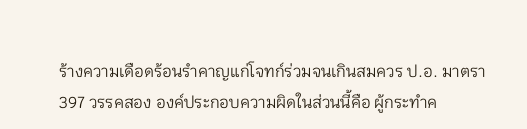ร้างความเดือดร้อนรำคาญแก่โจทก์ร่วมจนเกินสมควร ป.อ. มาตรา 397 วรรคสอง องค์ประกอบความผิดในส่วนนี้คือ ผู้กระทำค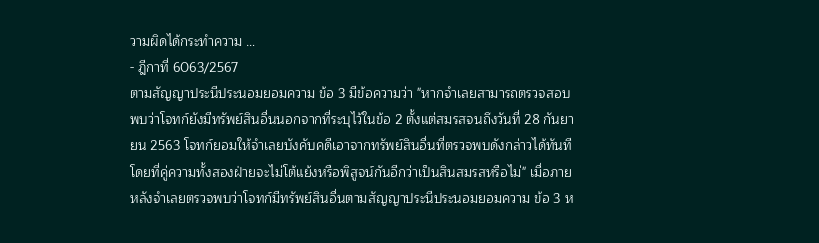วามผิดได้กระทำความ …
- ฎีกาที่ 6063/2567
ตามสัญญาประนีประนอมยอมความ ข้อ 3 มีข้อความว่า "หากจำเลยสามารถตรวจสอบพบว่าโจทก์ยังมีทรัพย์สินอื่นนอกจากที่ระบุไว้ในข้อ 2 ตั้งแต่สมรสจนถึงวันที่ 28 กันยายน 2563 โจทก์ยอมให้จำเลยบังคับคดีเอาจากทรัพย์สินอื่นที่ตรวจพบดังกล่าวได้ทันที โดยที่คู่ความทั้งสองฝ่ายจะไม่โต้แย้งหรือพิสูจน์กันอีกว่าเป็นสินสมรสหรือไม่" เมื่อภายหลังจำเลยตรวจพบว่าโจทก์มีทรัพย์สินอื่นตามสัญญาประนีประนอมยอมความ ข้อ 3 ห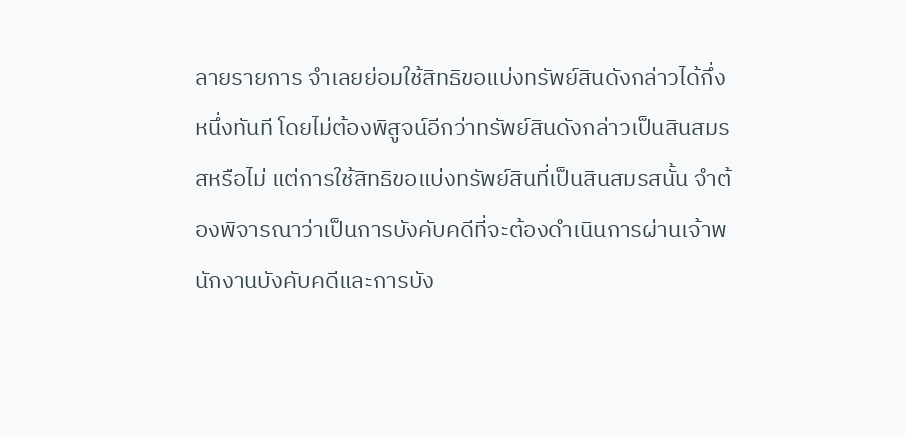ลายรายการ จำเลยย่อมใช้สิทธิขอแบ่งทรัพย์สินดังกล่าวได้กึ่งหนึ่งทันที โดยไม่ต้องพิสูจน์อีกว่าทรัพย์สินดังกล่าวเป็นสินสมรสหรือไม่ แต่การใช้สิทธิขอแบ่งทรัพย์สินที่เป็นสินสมรสนั้น จำต้องพิจารณาว่าเป็นการบังคับคดีที่จะต้องดำเนินการผ่านเจ้าพนักงานบังคับคดีและการบัง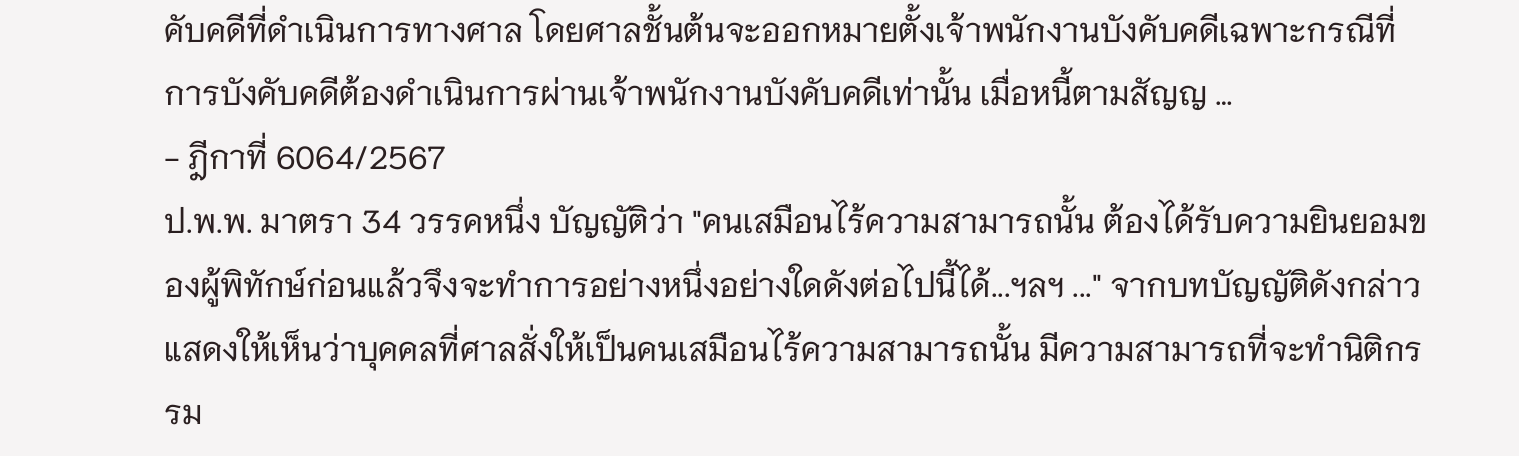คับคดีที่ดำเนินการทางศาล โดยศาลชั้นต้นจะออกหมายตั้งเจ้าพนักงานบังคับคดีเฉพาะกรณีที่การบังคับคดีต้องดำเนินการผ่านเจ้าพนักงานบังคับคดีเท่านั้น เมื่อหนี้ตามสัญญ …
- ฎีกาที่ 6064/2567
ป.พ.พ. มาตรา 34 วรรคหนึ่ง บัญญัติว่า "คนเสมือนไร้ความสามารถนั้น ต้องได้รับความยินยอมของผู้พิทักษ์ก่อนแล้วจึงจะทำการอย่างหนึ่งอย่างใดดังต่อไปนี้ได้...ฯลฯ ..." จากบทบัญญัติดังกล่าวแสดงให้เห็นว่าบุคคลที่ศาลสั่งให้เป็นคนเสมือนไร้ความสามารถนั้น มีความสามารถที่จะทำนิติกรรม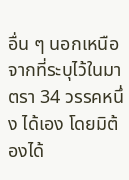อื่น ๆ นอกเหนือจากที่ระบุไว้ในมาตรา 34 วรรคหนึ่ง ได้เอง โดยมิต้องได้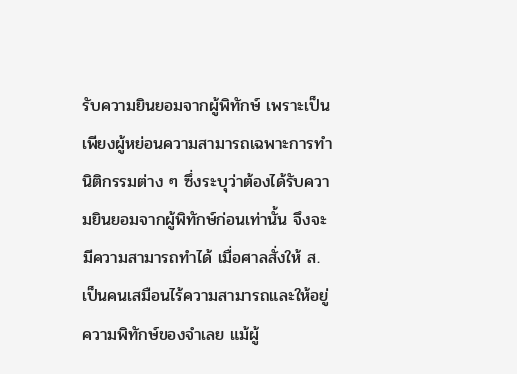รับความยินยอมจากผู้พิทักษ์ เพราะเป็นเพียงผู้หย่อนความสามารถเฉพาะการทำนิติกรรมต่าง ๆ ซึ่งระบุว่าต้องได้รับความยินยอมจากผู้พิทักษ์ก่อนเท่านั้น จึงจะมีความสามารถทำได้ เมื่อศาลสั่งให้ ส. เป็นคนเสมือนไร้ความสามารถและให้อยู่ความพิทักษ์ของจำเลย แม้ผู้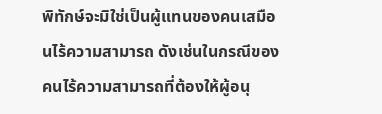พิทักษ์จะมิใช่เป็นผู้แทนของคนเสมือนไร้ความสามารถ ดังเช่นในกรณีของคนไร้ความสามารถที่ต้องให้ผู้อนุ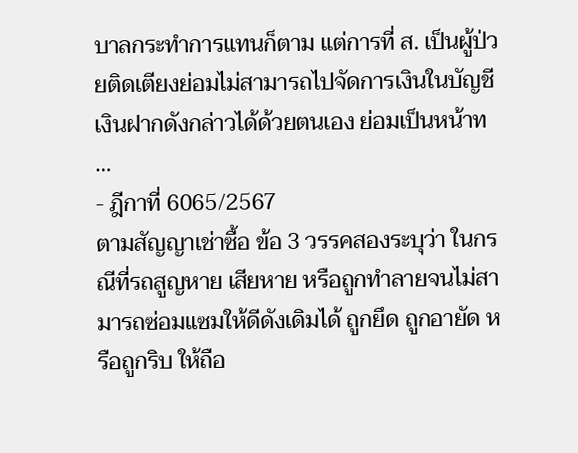บาลกระทำการแทนก็ตาม แต่การที่ ส. เป็นผู้ป่วยติดเตียงย่อมไม่สามารถไปจัดการเงินในบัญชีเงินฝากดังกล่าวได้ด้วยตนเอง ย่อมเป็นหน้าท …
- ฎีกาที่ 6065/2567
ตามสัญญาเช่าซื้อ ข้อ 3 วรรคสองระบุว่า ในกรณีที่รถสูญหาย เสียหาย หรือถูกทำลายจนไม่สามารถซ่อมแซมให้ดีดังเดิมได้ ถูกยึด ถูกอายัด หรือถูกริบ ให้ถือ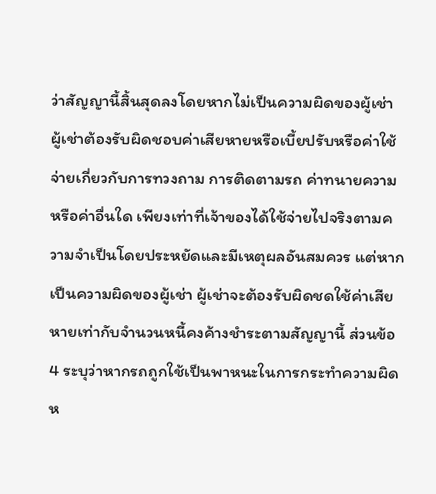ว่าสัญญานี้สิ้นสุดลงโดยหากไม่เป็นความผิดของผู้เช่า ผู้เช่าต้องรับผิดชอบค่าเสียหายหรือเบี้ยปรับหรือค่าใช้จ่ายเกี่ยวกับการทวงถาม การติดตามรถ ค่าทนายความหรือค่าอื่นใด เพียงเท่าที่เจ้าของได้ใช้จ่ายไปจริงตามความจำเป็นโดยประหยัดและมีเหตุผลอันสมควร แต่หากเป็นความผิดของผู้เช่า ผู้เช่าจะต้องรับผิดชดใช้ค่าเสียหายเท่ากับจำนวนหนี้คงค้างชำระตามสัญญานี้ ส่วนข้อ 4 ระบุว่าหากรถถูกใช้เป็นพาหนะในการกระทำความผิด ห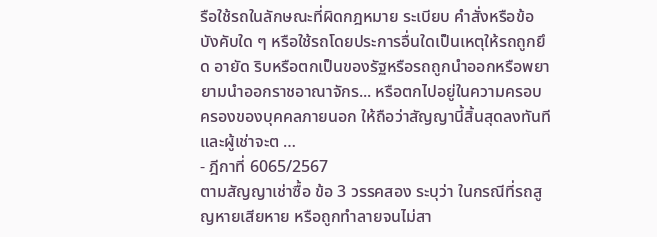รือใช้รถในลักษณะที่ผิดกฎหมาย ระเบียบ คำสั่งหรือข้อบังคับใด ๆ หรือใช้รถโดยประการอื่นใดเป็นเหตุให้รถถูกยึด อายัด ริบหรือตกเป็นของรัฐหรือรถถูกนำออกหรือพยายามนำออกราชอาณาจักร... หรือตกไปอยู่ในความครอบครองของบุคคลภายนอก ให้ถือว่าสัญญานี้สิ้นสุดลงทันทีและผู้เช่าจะต …
- ฎีกาที่ 6065/2567
ตามสัญญาเช่าซื้อ ข้อ 3 วรรคสอง ระบุว่า ในกรณีที่รถสูญหายเสียหาย หรือถูกทำลายจนไม่สา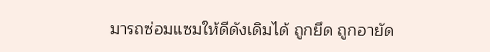มารถซ่อมแซมให้ดีดังเดิมได้ ถูกยึด ถูกอายัด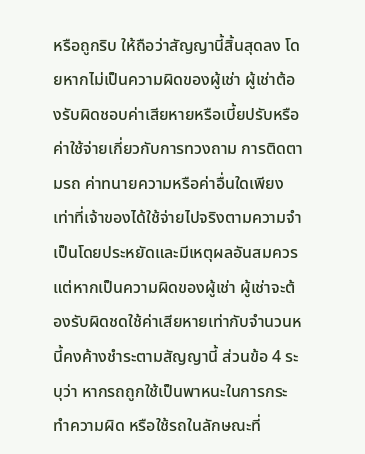หรือถูกริบ ให้ถือว่าสัญญานี้สิ้นสุดลง โดยหากไม่เป็นความผิดของผู้เช่า ผู้เช่าต้องรับผิดชอบค่าเสียหายหรือเบี้ยปรับหรือค่าใช้จ่ายเกี่ยวกับการทวงถาม การติดตามรถ ค่าทนายความหรือค่าอื่นใดเพียงเท่าที่เจ้าของได้ใช้จ่ายไปจริงตามความจำเป็นโดยประหยัดและมีเหตุผลอันสมควร แต่หากเป็นความผิดของผู้เช่า ผู้เช่าจะต้องรับผิดชดใช้ค่าเสียหายเท่ากับจำนวนหนี้คงค้างชำระตามสัญญานี้ ส่วนข้อ 4 ระบุว่า หากรถถูกใช้เป็นพาหนะในการกระทำความผิด หรือใช้รถในลักษณะที่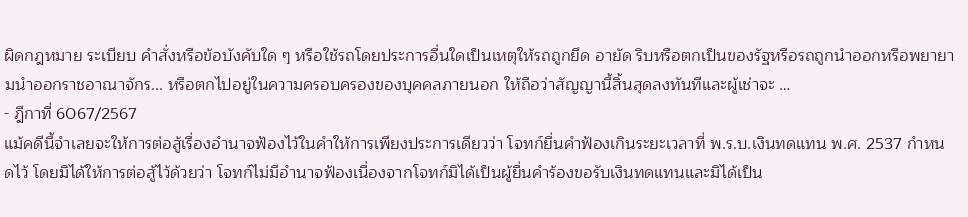ผิดกฎหมาย ระเบียบ คำสั่งหรือข้อบังคับใด ๆ หรือใช้รถโดยประการอื่นใดเป็นเหตุให้รถถูกยึด อายัด ริบหรือตกเป็นของรัฐหรือรถถูกนำออกหรือพยายามนำออกราชอาณาจักร... หรือตกไปอยู่ในความครอบครองของบุคคลภายนอก ให้ถือว่าสัญญานี้สิ้นสุดลงทันทีและผู้เช่าจะ …
- ฎีกาที่ 6067/2567
แม้คดีนี้จำเลยจะให้การต่อสู้เรื่องอำนาจฟ้องไว้ในคำให้การเพียงประการเดียวว่า โจทก์ยื่นคำฟ้องเกินระยะเวลาที่ พ.ร.บ.เงินทดแทน พ.ศ. 2537 กำหนดไว้ โดยมิได้ให้การต่อสู้ไว้ด้วยว่า โจทก์ไม่มีอำนาจฟ้องเนื่องจากโจทก์มิได้เป็นผู้ยื่นคำร้องขอรับเงินทดแทนและมิได้เป็น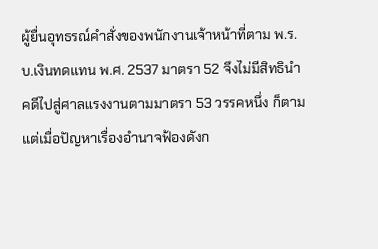ผู้ยื่นอุทธรณ์คำสั่งของพนักงานเจ้าหน้าที่ตาม พ.ร.บ.เงินทดแทน พ.ศ. 2537 มาตรา 52 จึงไม่มีสิทธินำคดีไปสู่ศาลแรงงานตามมาตรา 53 วรรคหนึ่ง ก็ตาม แต่เมื่อปัญหาเรื่องอำนาจฟ้องดังก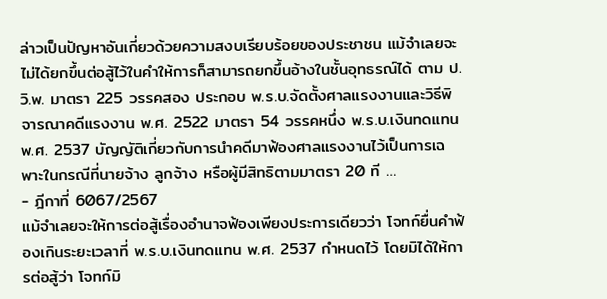ล่าวเป็นปัญหาอันเกี่ยวด้วยความสงบเรียบร้อยของประชาชน แม้จำเลยจะไม่ได้ยกขึ้นต่อสู้ไว้ในคำให้การก็สามารถยกขึ้นอ้างในชั้นอุทธรณ์ได้ ตาม ป.วิ.พ. มาตรา 225 วรรคสอง ประกอบ พ.ร.บ.จัดตั้งศาลแรงงานและวิธีพิจารณาคดีแรงงาน พ.ศ. 2522 มาตรา 54 วรรคหนึ่ง พ.ร.บ.เงินทดแทน พ.ศ. 2537 บัญญัติเกี่ยวกับการนำคดีมาฟ้องศาลแรงงานไว้เป็นการเฉพาะในกรณีที่นายจ้าง ลูกจ้าง หรือผู้มีสิทธิตามมาตรา 20 ที …
- ฎีกาที่ 6067/2567
แม้จำเลยจะให้การต่อสู้เรื่องอำนาจฟ้องเพียงประการเดียวว่า โจทก์ยื่นคำฟ้องเกินระยะเวลาที่ พ.ร.บ.เงินทดแทน พ.ศ. 2537 กำหนดไว้ โดยมิได้ให้การต่อสู้ว่า โจทก์มิ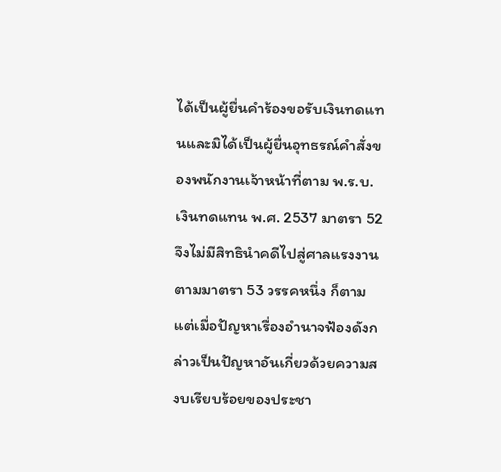ได้เป็นผู้ยื่นคำร้องขอรับเงินทดแทนและมิได้เป็นผู้ยื่นอุทธรณ์คำสั่งของพนักงานเจ้าหน้าที่ตาม พ.ร.บ.เงินทดแทน พ.ศ. 2537 มาตรา 52 จึงไม่มีสิทธินำคดีไปสู่ศาลแรงงานตามมาตรา 53 วรรคหนึ่ง ก็ตาม แต่เมื่อปัญหาเรื่องอำนาจฟ้องดังกล่าวเป็นปัญหาอันเกี่ยวด้วยความสงบเรียบร้อยของประชา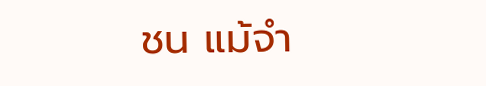ชน แม้จำ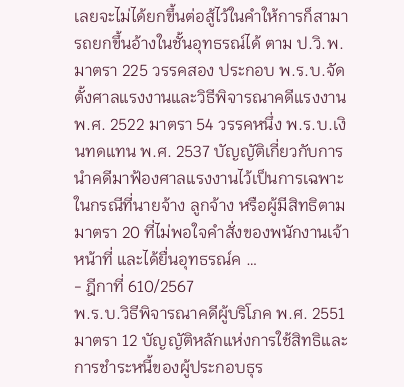เลยจะไม่ได้ยกขึ้นต่อสู้ไว้ในคำให้การก็สามารถยกขึ้นอ้างในชั้นอุทธรณ์ได้ ตาม ป.วิ.พ. มาตรา 225 วรรคสอง ประกอบ พ.ร.บ.จัดตั้งศาลแรงงานและวิธีพิจารณาคดีแรงงาน พ.ศ. 2522 มาตรา 54 วรรคหนึ่ง พ.ร.บ.เงินทดแทน พ.ศ. 2537 บัญญัติเกี่ยวกับการนำคดีมาฟ้องศาลแรงงานไว้เป็นการเฉพาะในกรณีที่นายจ้าง ลูกจ้าง หรือผู้มีสิทธิตามมาตรา 20 ที่ไม่พอใจคำสั่งของพนักงานเจ้าหน้าที่ และได้ยื่นอุทธรณ์ค …
- ฎีกาที่ 610/2567
พ.ร.บ.วิธีพิจารณาคดีผู้บริโภค พ.ศ. 2551 มาตรา 12 บัญญัติหลักแห่งการใช้สิทธิและการชำระหนี้ของผู้ประกอบธุร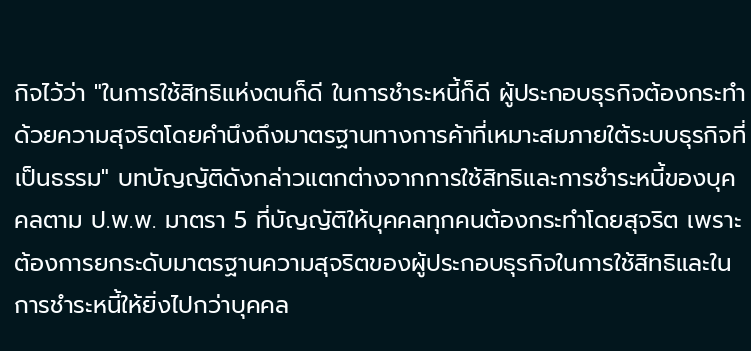กิจไว้ว่า "ในการใช้สิทธิแห่งตนก็ดี ในการชำระหนี้ก็ดี ผู้ประกอบธุรกิจต้องกระทำด้วยความสุจริตโดยคำนึงถึงมาตรฐานทางการค้าที่เหมาะสมภายใต้ระบบธุรกิจที่เป็นธรรม" บทบัญญัติดังกล่าวแตกต่างจากการใช้สิทธิและการชำระหนี้ของบุคคลตาม ป.พ.พ. มาตรา 5 ที่บัญญัติให้บุคคลทุกคนต้องกระทำโดยสุจริต เพราะต้องการยกระดับมาตรฐานความสุจริตของผู้ประกอบธุรกิจในการใช้สิทธิและในการชำระหนี้ให้ยิ่งไปกว่าบุคคล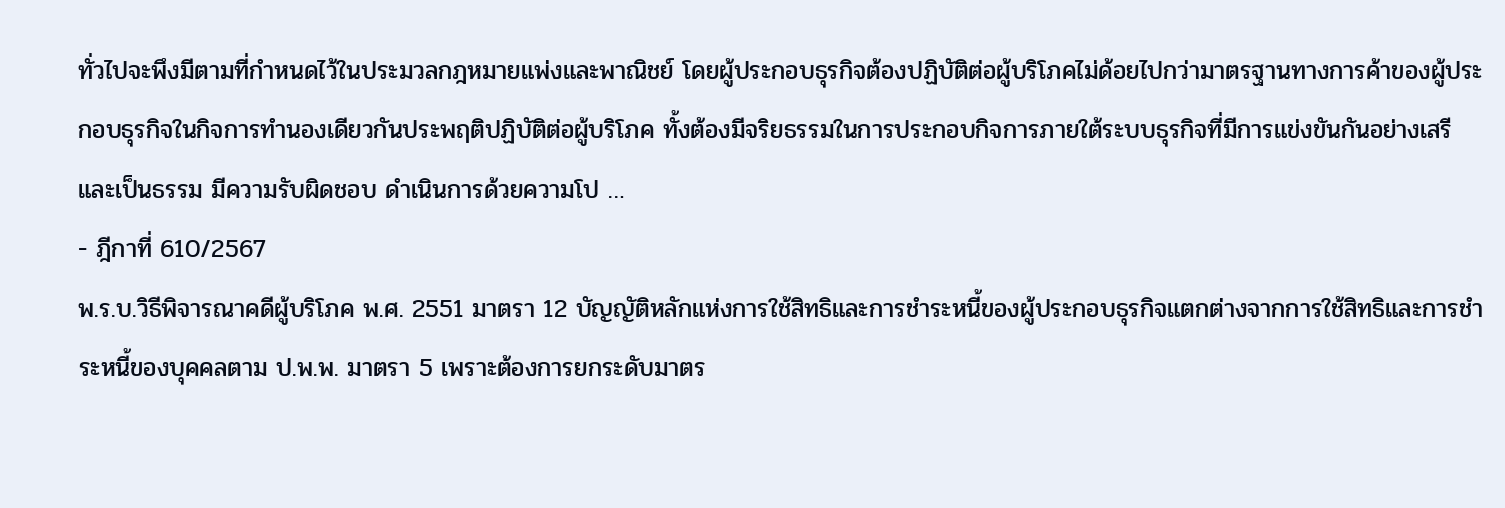ทั่วไปจะพึงมีตามที่กำหนดไว้ในประมวลกฎหมายแพ่งและพาณิชย์ โดยผู้ประกอบธุรกิจต้องปฏิบัติต่อผู้บริโภคไม่ด้อยไปกว่ามาตรฐานทางการค้าของผู้ประกอบธุรกิจในกิจการทำนองเดียวกันประพฤติปฏิบัติต่อผู้บริโภค ทั้งต้องมีจริยธรรมในการประกอบกิจการภายใต้ระบบธุรกิจที่มีการแข่งขันกันอย่างเสรีและเป็นธรรม มีความรับผิดชอบ ดำเนินการด้วยความโป …
- ฎีกาที่ 610/2567
พ.ร.บ.วิธีพิจารณาคดีผู้บริโภค พ.ศ. 2551 มาตรา 12 บัญญัติหลักแห่งการใช้สิทธิและการชำระหนี้ของผู้ประกอบธุรกิจแตกต่างจากการใช้สิทธิและการชำระหนี้ของบุคคลตาม ป.พ.พ. มาตรา 5 เพราะต้องการยกระดับมาตร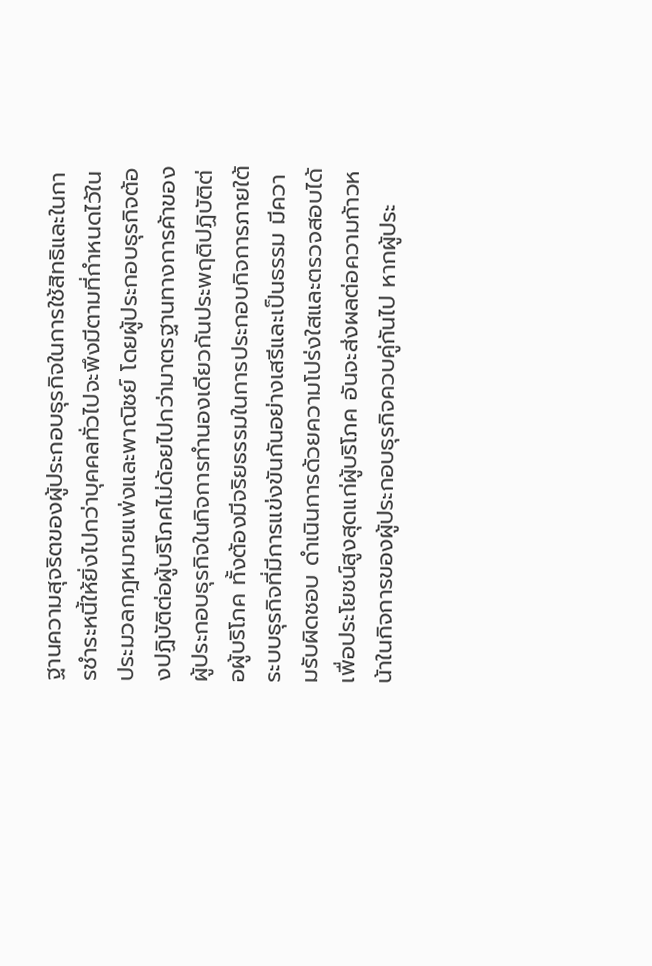ฐานความสุจริตของผู้ประกอบธุรกิจในการใช้สิทธิและในการชำระหนี้ให้ยิ่งไปกว่าบุคคลทั่วไปจะพึงมีตามที่กำหนดไว้ในประมวลกฎหมายแพ่งและพาณิชย์ โดยผู้ประกอบธุรกิจต้องปฏิบัติต่อผู้บริโภคไม่ด้อยไปกว่ามาตรฐานทางการค้าของผู้ประกอบธุรกิจในกิจการทำนองเดียวกันประพฤติปฏิบัติต่อผู้บริโภค ทั้งต้องมีจริยธรรมในการประกอบกิจการภายใต้ระบบธุรกิจที่มีการแข่งขันกันอย่างเสรีและเป็นธรรม มีความรับผิดชอบ ดำเนินการด้วยความโปร่งใสและตรวจสอบได้ เพื่อประโยชน์สูงสุดแก่ผู้บริโภค อันจะส่งผลต่อความก้าวหน้าในกิจการของผู้ประกอบธุรกิจควบคู่กันไป หากผู้ประ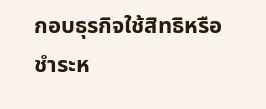กอบธุรกิจใช้สิทธิหรือชำระห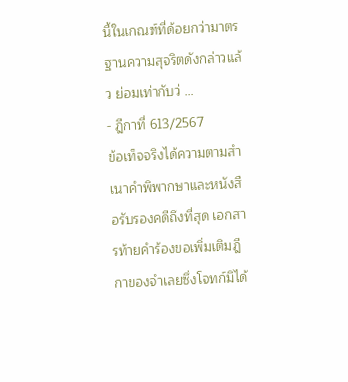นี้ในเกณฑ์ที่ด้อยกว่ามาตรฐานความสุจริตดังกล่าวแล้ว ย่อมเท่ากับว่ …
- ฎีกาที่ 613/2567
ข้อเท็จจริงได้ความตามสำเนาคำพิพากษาและหนังสือรับรองคดีถึงที่สุด เอกสารท้ายคำร้องขอเพิ่มเติมฎีกาของจำเลยซึ่งโจทก์มิได้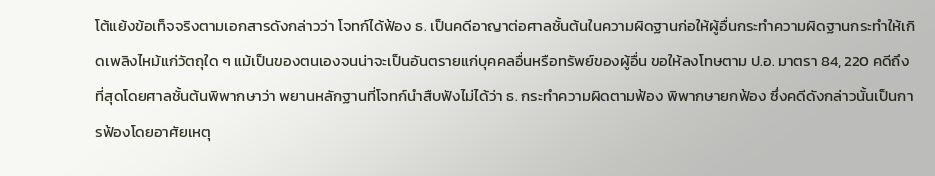โต้แย้งข้อเท็จจริงตามเอกสารดังกล่าวว่า โจทก์ได้ฟ้อง ธ. เป็นคดีอาญาต่อศาลชั้นต้นในความผิดฐานก่อให้ผู้อื่นกระทำความผิดฐานกระทำให้เกิดเพลิงไหม้แก่วัตถุใด ๆ แม้เป็นของตนเองจนน่าจะเป็นอันตรายแก่บุคคลอื่นหรือทรัพย์ของผู้อื่น ขอให้ลงโทษตาม ป.อ. มาตรา 84, 220 คดีถึงที่สุดโดยศาลชั้นต้นพิพากษาว่า พยานหลักฐานที่โจทก์นำสืบฟังไม่ได้ว่า ธ. กระทำความผิดตามฟ้อง พิพากษายกฟ้อง ซึ่งคดีดังกล่าวนั้นเป็นการฟ้องโดยอาศัยเหตุ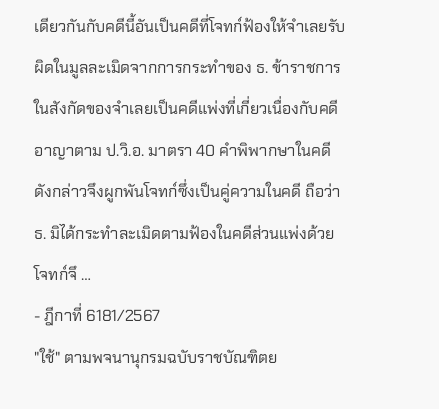เดียวกันกับคดีนี้อันเป็นคดีที่โจทก์ฟ้องให้จำเลยรับผิดในมูลละเมิดจากการกระทำของ ธ. ข้าราชการในสังกัดของจำเลยเป็นคดีแพ่งที่เกี่ยวเนื่องกับคดีอาญาตาม ป.วิ.อ. มาตรา 40 คำพิพากษาในคดีดังกล่าวจึงผูกพันโจทก์ซึ่งเป็นคู่ความในคดี ถือว่า ธ. มิได้กระทำละเมิดตามฟ้องในคดีส่วนแพ่งด้วย โจทก์จึ …
- ฎีกาที่ 6181/2567
"ใช้" ตามพจนานุกรมฉบับราชบัณฑิตย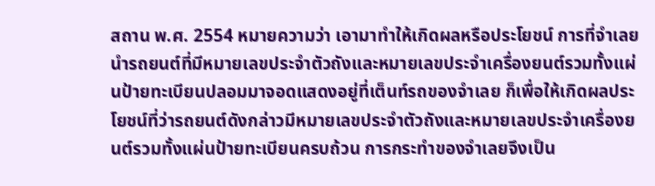สถาน พ.ศ. 2554 หมายความว่า เอามาทำให้เกิดผลหรือประโยชน์ การที่จำเลยนำรถยนต์ที่มีหมายเลขประจำตัวถังและหมายเลขประจำเครื่องยนต์รวมทั้งแผ่นป้ายทะเบียนปลอมมาจอดแสดงอยู่ที่เต็นท์รถของจำเลย ก็เพื่อให้เกิดผลประโยชน์ที่ว่ารถยนต์ดังกล่าวมีหมายเลขประจำตัวถังและหมายเลขประจำเครื่องยนต์รวมทั้งแผ่นป้ายทะเบียนครบถ้วน การกระทำของจำเลยจึงเป็น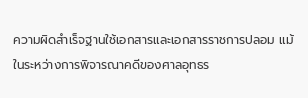ความผิดสำเร็จฐานใช้เอกสารและเอกสารราชการปลอม แม้ในระหว่างการพิจารณาคดีของศาลอุทธร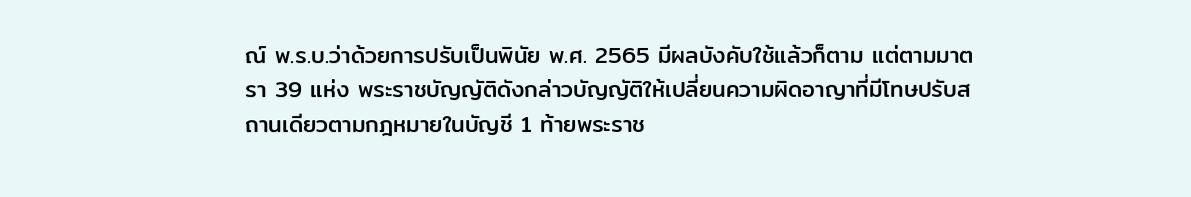ณ์ พ.ร.บ.ว่าด้วยการปรับเป็นพินัย พ.ศ. 2565 มีผลบังคับใช้แล้วก็ตาม แต่ตามมาตรา 39 แห่ง พระราชบัญญัติดังกล่าวบัญญัติให้เปลี่ยนความผิดอาญาที่มีโทษปรับสถานเดียวตามกฎหมายในบัญชี 1 ท้ายพระราช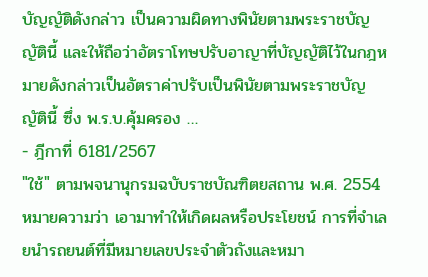บัญญัติดังกล่าว เป็นความผิดทางพินัยตามพระราชบัญญัตินี้ และให้ถือว่าอัตราโทษปรับอาญาที่บัญญัติไว้ในกฎหมายดังกล่าวเป็นอัตราค่าปรับเป็นพินัยตามพระราชบัญญัตินี้ ซึ่ง พ.ร.บ.คุ้มครอง …
- ฎีกาที่ 6181/2567
"ใช้" ตามพจนานุกรมฉบับราชบัณฑิตยสถาน พ.ศ. 2554 หมายความว่า เอามาทำให้เกิดผลหรือประโยชน์ การที่จำเลยนำรถยนต์ที่มีหมายเลขประจำตัวถังและหมา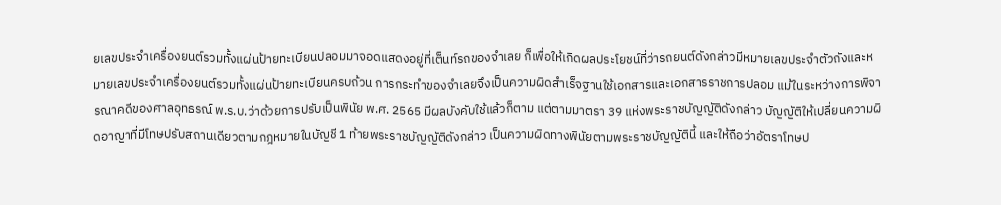ยเลขประจำเครื่องยนต์รวมทั้งแผ่นป้ายทะเบียนปลอมมาจอดแสดงอยู่ที่เต็นท์รถของจำเลย ก็เพื่อให้เกิดผลประโยชน์ที่ว่ารถยนต์ดังกล่าวมีหมายเลขประจำตัวถังและหมายเลขประจำเครื่องยนต์รวมทั้งแผ่นป้ายทะเบียนครบถ้วน การกระทำของจำเลยจึงเป็นความผิดสำเร็จฐานใช้เอกสารและเอกสารราชการปลอม แม้ในระหว่างการพิจารณาคดีของศาลอุทธรณ์ พ.ร.บ.ว่าด้วยการปรับเป็นพินัย พ.ศ. 2565 มีผลบังคับใช้แล้วก็ตาม แต่ตามมาตรา 39 แห่งพระราชบัญญัติดังกล่าว บัญญัติให้เปลี่ยนความผิดอาญาที่มีโทษปรับสถานเดียวตามกฎหมายในบัญชี 1 ท้ายพระราชบัญญัติดังกล่าว เป็นความผิดทางพินัยตามพระราชบัญญัตินี้ และให้ถือว่าอัตราโทษป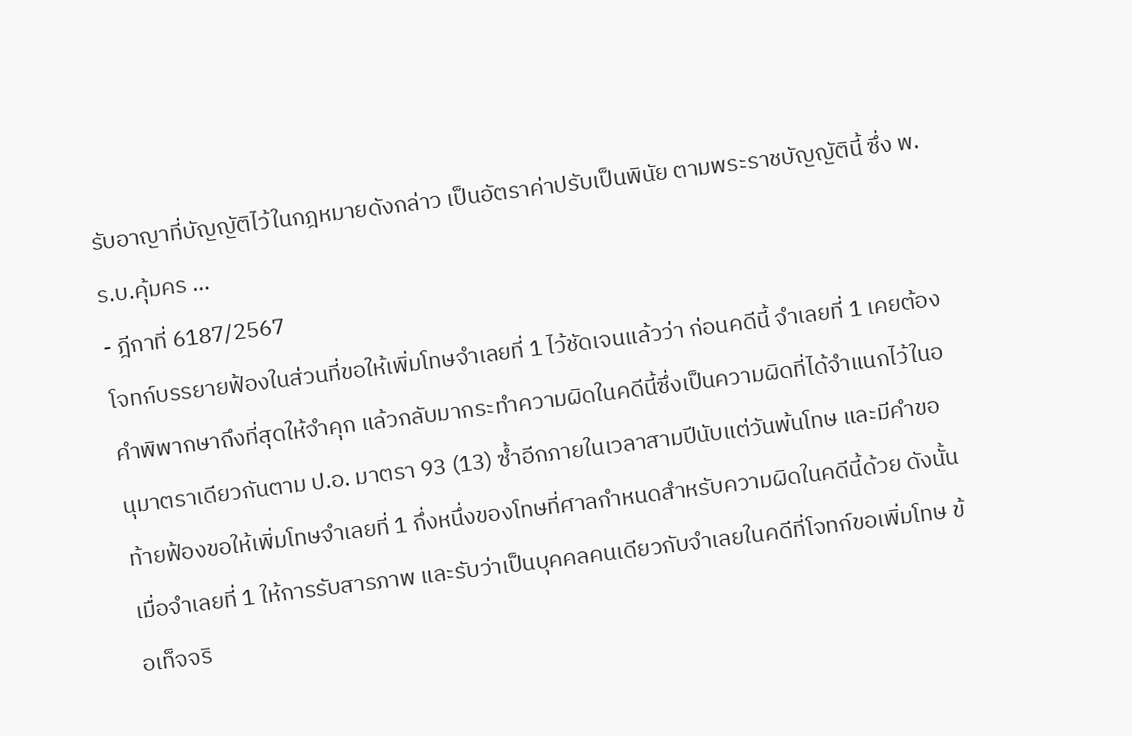รับอาญาที่บัญญัติไว้ในกฎหมายดังกล่าว เป็นอัตราค่าปรับเป็นพินัย ตามพระราชบัญญัตินี้ ซึ่ง พ.ร.บ.คุ้มคร …
- ฎีกาที่ 6187/2567
โจทก์บรรยายฟ้องในส่วนที่ขอให้เพิ่มโทษจำเลยที่ 1 ไว้ชัดเจนแล้วว่า ก่อนคดีนี้ จำเลยที่ 1 เคยต้องคำพิพากษาถึงที่สุดให้จำคุก แล้วกลับมากระทำความผิดในคดีนี้ซึ่งเป็นความผิดที่ได้จำแนกไว้ในอนุมาตราเดียวกันตาม ป.อ. มาตรา 93 (13) ซ้ำอีกภายในเวลาสามปีนับแต่วันพ้นโทษ และมีคำขอท้ายฟ้องขอให้เพิ่มโทษจำเลยที่ 1 กึ่งหนึ่งของโทษที่ศาลกำหนดสำหรับความผิดในคดีนี้ด้วย ดังนั้น เมื่อจำเลยที่ 1 ให้การรับสารภาพ และรับว่าเป็นบุคคลคนเดียวกับจำเลยในคดีที่โจทก์ขอเพิ่มโทษ ข้อเท็จจริ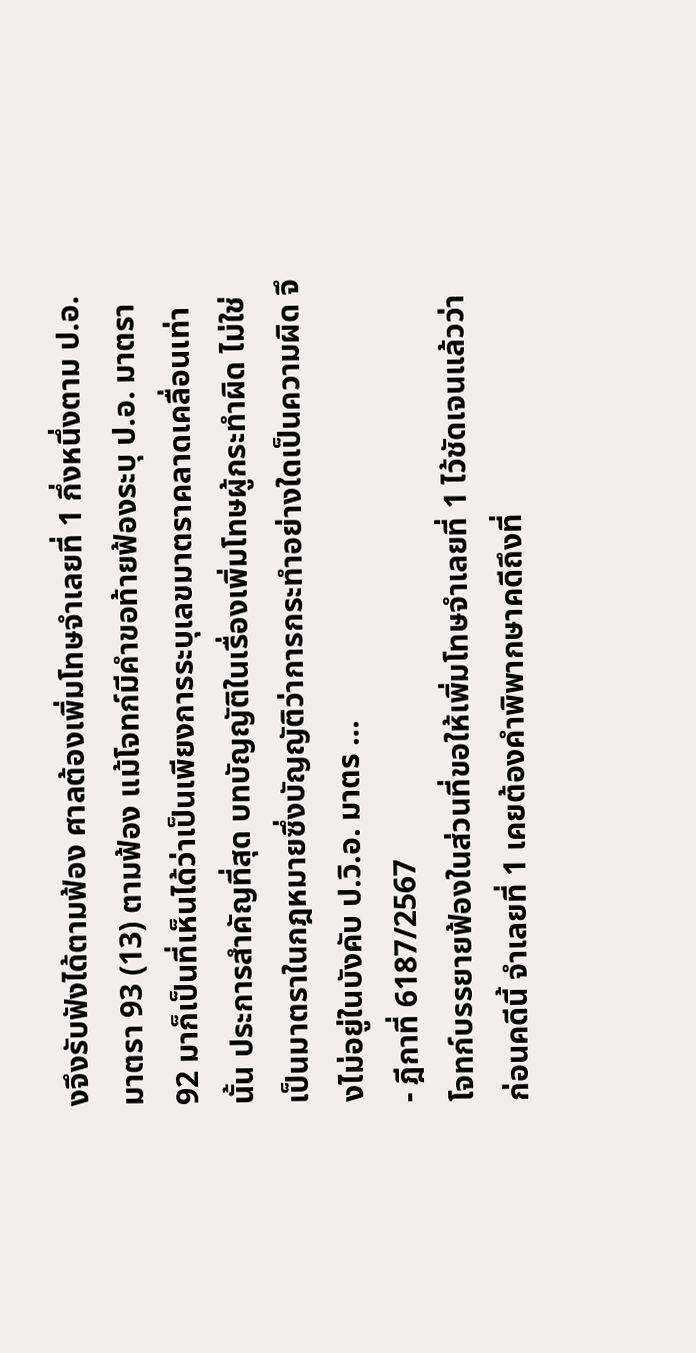งจึงรับฟังได้ตามฟ้อง ศาลต้องเพิ่มโทษจำเลยที่ 1 กึ่งหนึ่งตาม ป.อ. มาตรา 93 (13) ตามฟ้อง แม้โจทก์มีคำขอท้ายฟ้องระบุ ป.อ. มาตรา 92 มาก็เป็นที่เห็นได้ว่าเป็นเพียงการระบุเลขมาตราคลาดเคลื่อนเท่านั้น ประการสำคัญที่สุด บทบัญญัติในเรื่องเพิ่มโทษผู้กระทำผิด ไม่ใช่เป็นมาตราในกฎหมายซึ่งบัญญัติว่าการกระทำอย่างใดเป็นความผิด จึงไม่อยู่ในบังคับ ป.วิ.อ. มาตร …
- ฎีกาที่ 6187/2567
โจทก์บรรยายฟ้องในส่วนที่ขอให้เพิ่มโทษจำเลยที่ 1 ไว้ชัดเจนแล้วว่า ก่อนคดีนี้ จำเลยที่ 1 เคยต้องคำพิพากษาคดีถึงที่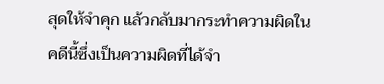สุดให้จำคุก แล้วกลับมากระทำความผิดในคดีนี้ซึ่งเป็นความผิดที่ได้จำ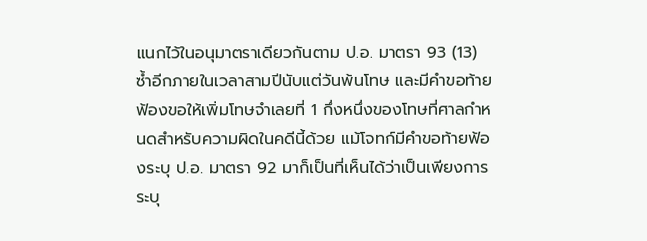แนกไว้ในอนุมาตราเดียวกันตาม ป.อ. มาตรา 93 (13) ซ้ำอีกภายในเวลาสามปีนับแต่วันพ้นโทษ และมีคำขอท้ายฟ้องขอให้เพิ่มโทษจำเลยที่ 1 กึ่งหนึ่งของโทษที่ศาลกำหนดสำหรับความผิดในคดีนี้ด้วย แม้โจทก์มีคำขอท้ายฟ้องระบุ ป.อ. มาตรา 92 มาก็เป็นที่เห็นได้ว่าเป็นเพียงการระบุ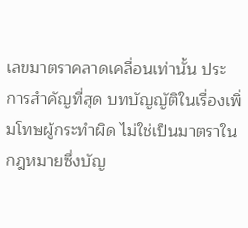เลขมาตราคลาดเคลื่อนเท่านั้น ประการสำคัญที่สุด บทบัญญัติในเรื่องเพิ่มโทษผู้กระทำผิด ไม่ใช่เป็นมาตราในกฎหมายซึ่งบัญ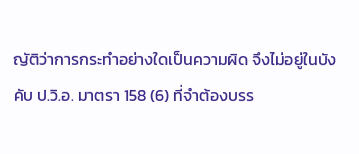ญัติว่าการกระทำอย่างใดเป็นความผิด จึงไม่อยู่ในบังคับ ป.วิ.อ. มาตรา 158 (6) ที่จำต้องบรร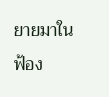ยายมาในฟ้อง